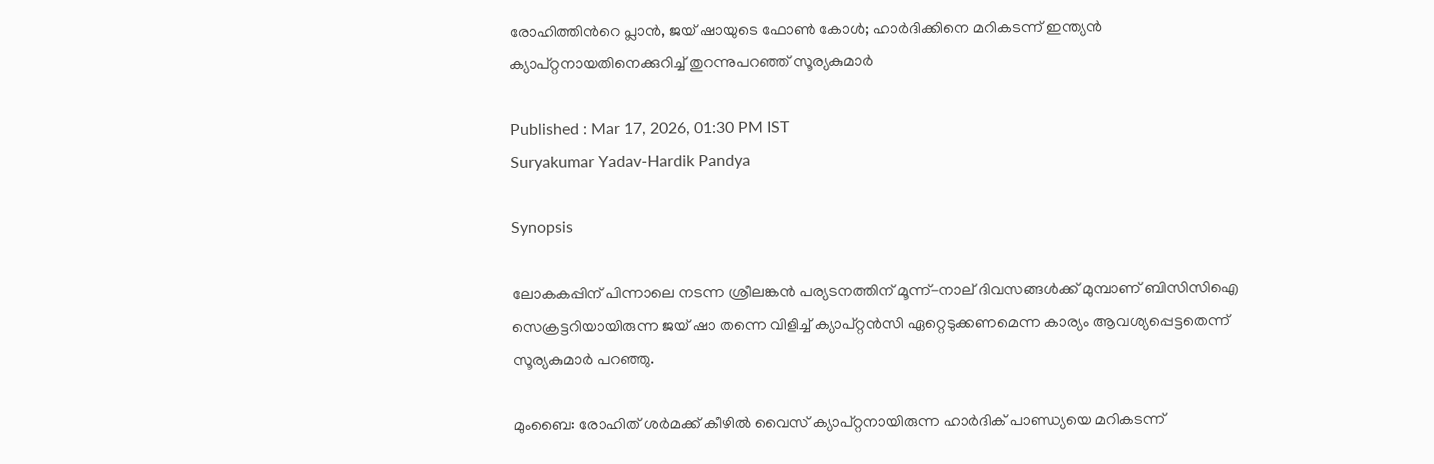രോഹിത്തിന്‍റെ പ്ലാൻ, ജയ് ഷായുടെ ഫോൺ കോൾ; ഹാർദിക്കിനെ മറികടന്ന് ഇന്ത്യൻ ക്യാപ്റ്റനായതിനെക്കുറിച്ച് തുറന്നുപറഞ്ഞ് സൂര്യകുമാര്‍

Published : Mar 17, 2026, 01:30 PM IST
Suryakumar Yadav-Hardik Pandya

Synopsis

ലോകകപ്പിന് പിന്നാലെ നടന്ന ശ്രീലങ്കൻ പര്യടനത്തിന് മൂന്ന്-നാല് ദിവസങ്ങൾക്ക് മുമ്പാണ് ബിസിസിഐ സെക്രട്ടറിയായിരുന്ന ജയ് ഷാ തന്നെ വിളിച്ച് ക്യാപ്റ്റൻസി ഏറ്റെടുക്കണമെന്ന കാര്യം ആവശ്യപ്പെട്ടതെന്ന് സൂര്യകുമാർ പറഞ്ഞു.

മുംബൈ: രോഹിത് ശര്‍മക്ക് കീഴില്‍ വൈസ് ക്യാപ്റ്റനായിരുന്ന ഹാർദിക് പാണ്ഡ്യയെ മറികടന്ന്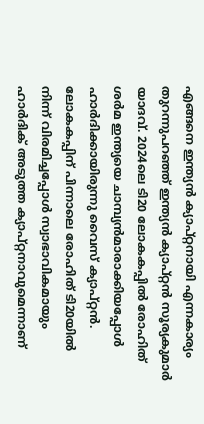എങ്ങനെ ഇന്ത്യൻ ക്യാപ്റ്റനായി എന്നകാര്യം തുറന്നുപറഞ്ഞ് ഇന്ത്യൻ ക്യാപ്റ്റൻ സൂര്യകുമാര്‍ യാദവ്. 2024ലെ ടി20 ലോകകപ്പില്‍ രോഹിത് ശര്‍മ ഇന്ത്യയെ ചാമ്പ്യൻമാരാക്കിയപ്പോള്‍ ഹാർദിക്കായിരുന്നു വൈസ് ക്യാപ്റ്റൻ. ലോകകപ്പിന് പിന്നാലെ രോഹിത് ടി20യില്‍ നിന്ന് വിരമിച്ചപ്പോള്‍ സ്വാഭാവികമായും ഹാർദിക് അടുത്ത ക്യാപ്റ്റനാവുമെന്നാണ്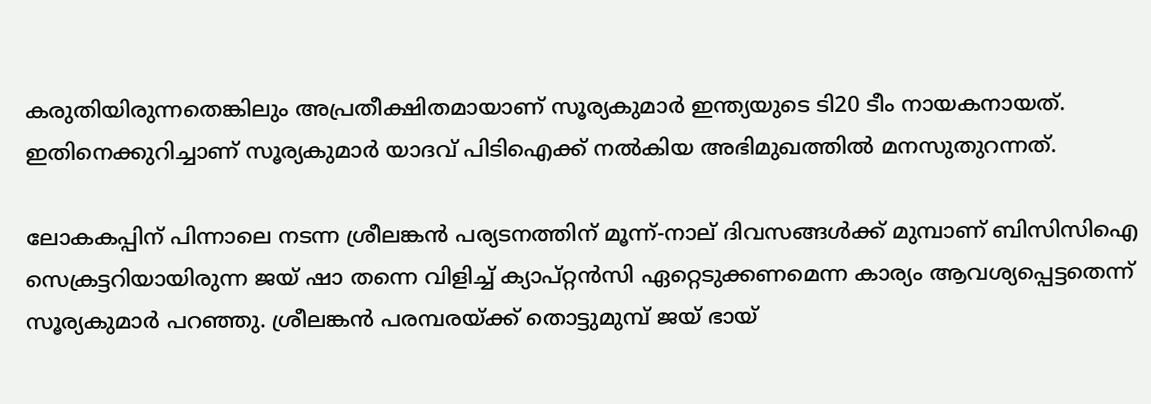കരുതിയിരുന്നതെങ്കിലും അപ്രതീക്ഷിതമായാണ് സൂര്യകുമാര്‍ ഇന്ത്യയുടെ ടി20 ടീം നായകനായത്. ഇതിനെക്കുറിച്ചാണ് സൂര്യകുമാര്‍ യാദവ് പിടിഐക്ക് നല്‍കിയ അഭിമുഖത്തില്‍ മനസുതുറന്നത്.

ലോകകപ്പിന് പിന്നാലെ നടന്ന ശ്രീലങ്കൻ പര്യടനത്തിന് മൂന്ന്-നാല് ദിവസങ്ങൾക്ക് മുമ്പാണ് ബിസിസിഐ സെക്രട്ടറിയായിരുന്ന ജയ് ഷാ തന്നെ വിളിച്ച് ക്യാപ്റ്റൻസി ഏറ്റെടുക്കണമെന്ന കാര്യം ആവശ്യപ്പെട്ടതെന്ന് സൂര്യകുമാർ പറഞ്ഞു. ശ്രീലങ്കൻ പരമ്പരയ്ക്ക് തൊട്ടുമുമ്പ് ജയ് ഭായ്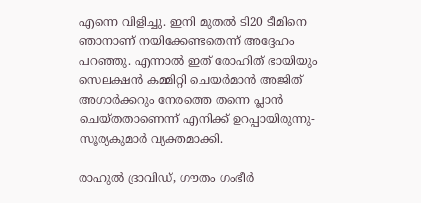എന്നെ വിളിച്ചു. ഇനി മുതൽ ടി20 ടീമിനെ ഞാനാണ് നയിക്കേണ്ടതെന്ന് അദ്ദേഹം പറഞ്ഞു. എന്നാൽ ഇത് രോഹിത് ഭായിയും സെലക്ഷൻ കമ്മിറ്റി ചെയർമാൻ അജിത് അഗാർക്കറും നേരത്തെ തന്നെ പ്ലാൻ ചെയ്തതാണെന്ന് എനിക്ക് ഉറപ്പായിരുന്നു- സൂര്യകുമാർ വ്യക്തമാക്കി.

രാഹുൽ ദ്രാവിഡ്, ഗൗതം ഗംഭീർ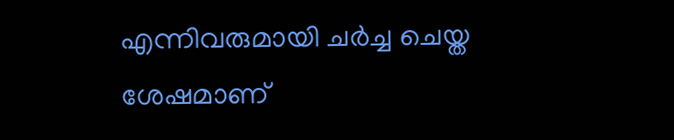എന്നിവരുമായി ചർച്ച ചെയ്ത ശേഷമാണ്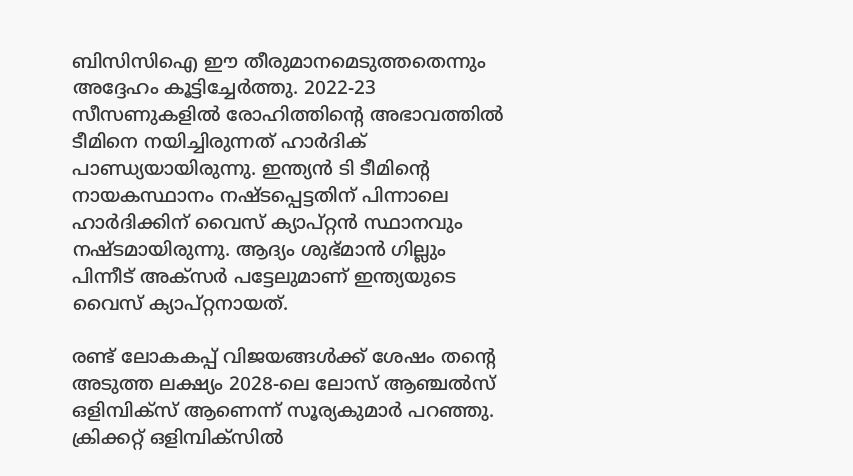ബിസിസിഐ ഈ തീരുമാനമെടുത്തതെന്നും അദ്ദേഹം കൂട്ടിച്ചേർത്തു. 2022-23 സീസണുകളിൽ രോഹിത്തിന്‍റെ അഭാവത്തിൽ ടീമിനെ നയിച്ചിരുന്നത് ഹാർദിക് പാണ്ഡ്യയായിരുന്നു. ഇന്ത്യൻ ടി ടീമിന്‍റെ നായകസ്ഥാനം നഷ്ടപ്പെട്ടതിന് പിന്നാലെ ഹാർദിക്കിന് വൈസ് ക്യാപ്റ്റൻ സ്ഥാനവും നഷ്ടമായിരുന്നു. ആദ്യം ശുഭ്മാൻ ഗില്ലും പിന്നീട് അക്സർ പട്ടേലുമാണ് ഇന്ത്യയുടെ വൈസ് ക്യാപ്റ്റനായത്.

രണ്ട് ലോകകപ്പ് വിജയങ്ങൾക്ക് ശേഷം തന്‍റെ അടുത്ത ലക്ഷ്യം 2028-ലെ ലോസ് ആഞ്ചൽസ് ഒളിമ്പിക്സ് ആണെന്ന് സൂര്യകുമാർ പറഞ്ഞു. ക്രിക്കറ്റ് ഒളിമ്പിക്സിൽ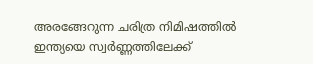അരങ്ങേറുന്ന ചരിത്ര നിമിഷത്തിൽ ഇന്ത്യയെ സ്വർണ്ണത്തിലേക്ക്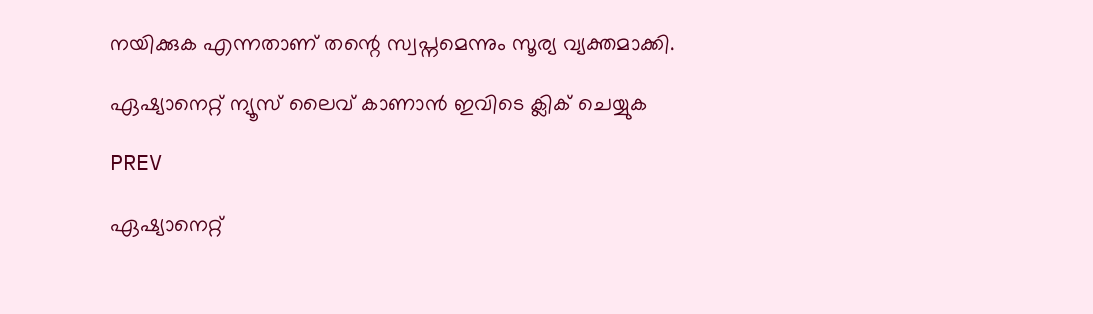നയിക്കുക എന്നതാണ് തന്റെ സ്വപ്നമെന്നും സൂര്യ വ്യക്തമാക്കി.

ഏഷ്യാനെറ്റ് ന്യൂസ് ലൈവ് കാണാന്‍ ഇവിടെ ക്ലിക് ചെയ്യുക

PREV

ഏഷ്യാനെറ്റ്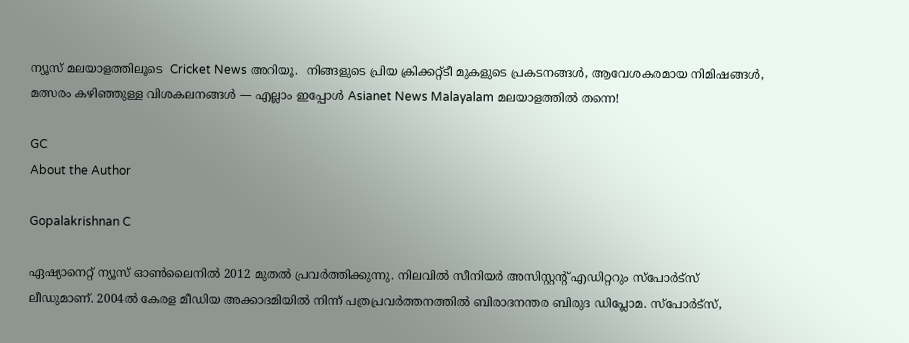ന്യൂസ് മലയാളത്തിലൂടെ  Cricket News അറിയൂ.  നിങ്ങളുടെ പ്രിയ ക്രിക്കറ്റ്ടീ മുകളുടെ പ്രകടനങ്ങൾ, ആവേശകരമായ നിമിഷങ്ങൾ, മത്സരം കഴിഞ്ഞുള്ള വിശകലനങ്ങൾ — എല്ലാം ഇപ്പോൾ Asianet News Malayalam മലയാളത്തിൽ തന്നെ!

GC
About the Author

Gopalakrishnan C

ഏഷ്യാനെറ്റ് ന്യൂസ് ഓണ്‍ലൈനില്‍ 2012 മുതല്‍ പ്രവര്‍ത്തിക്കുന്നു. നിലവില്‍ സീനിയര്‍ അസിസ്റ്റന്‍റ് എഡിറ്ററും സ്പോർട്സ് ലീഡുമാണ്. 2004ൽ കേരള മീഡിയ അക്കാദമിയില്‍ നിന്ന് പത്രപ്രവര്‍ത്തനത്തില്‍ ബിരാദനന്തര ബിരുദ ഡിപ്ലോമ. സ്പോര്‍ട്സ്,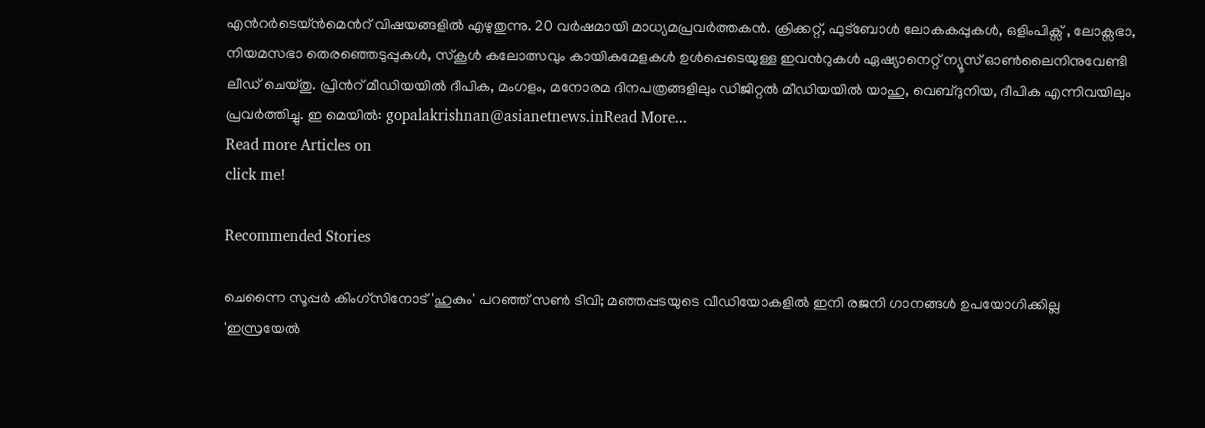എന്‍റര്‍ടെയ്ൻമെന്‍റ് വിഷയങ്ങളില്‍ എഴുതുന്നു. 20 വര്‍ഷമായി മാധ്യമപ്രവര്‍ത്തകൻ. ക്രിക്കറ്റ്, ഫുട്ബോള്‍ ലോകകപ്പുകൾ, ഒളിംപിക്സ് , ലോക്സഭാ, നിയമസഭാ തെരഞ്ഞെടുപ്പുകള്‍, സ്കൂള്‍ കലോത്സവും കായികമേളകള്‍ ഉള്‍പ്പെടെയുള്ള ഇവന്‍റുകള്‍ ഏഷ്യാനെറ്റ് ന്യൂസ് ഓണ്‍ലൈനിനുവേണ്ടി ലീഡ് ചെയ്തു. പ്രിന്‍റ് മീഡിയയില്‍ ദീപിക, മംഗളം, മനോരമ ദിനപത്രങ്ങളിലും ഡിജിറ്റൽ മീഡിയയില്‍ യാഹു, വെബ്ദുനിയ, ദീപിക എന്നിവയിലും പ്രവര്‍ത്തിച്ചു. ഇ മെയില്‍: gopalakrishnan@asianetnews.inRead More...
Read more Articles on
click me!

Recommended Stories

ചെന്നൈ സൂപ്പര്‍ കിംഗ്സിനോട് 'ഹുകും' പറഞ്ഞ് സൺ ടിവി; മഞ്ഞപ്പടയുടെ വീഡിയോകളിൽ ഇനി രജനി ഗാനങ്ങൾ ഉപയോഗിക്കില്ല
'ഇസ്രയേല്‍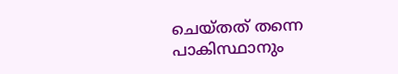ചെയ്തത് തന്നെ പാകിസ്ഥാനും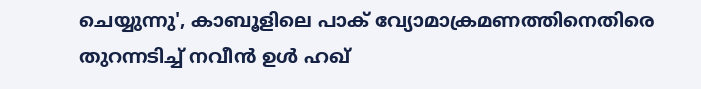ചെയ്യുന്നു', കാബൂളിലെ പാക് വ്യോമാക്രമണത്തിനെതിരെ തുറന്നടിച്ച് നവീന്‍ ഉള്‍ ഹഖ്